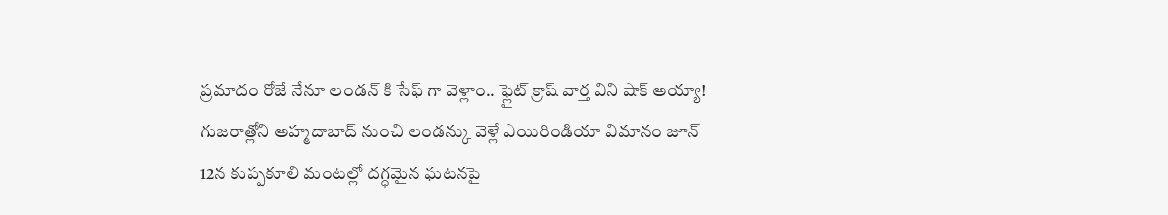ప్రమాదం రోజే నేనూ లండన్ కి సేఫ్ గా వెళ్లాం.. ఫ్లైట్ క్రాష్ వార్త విని షాక్ అయ్యా!
గుజరాత్లోని అహ్మదాబాద్ నుంచి లండన్కు వెళ్లే ఎయిరిండియా విమానం జూన్ 12న కుప్పకూలి మంటల్లో దగ్ధమైన ఘటనపై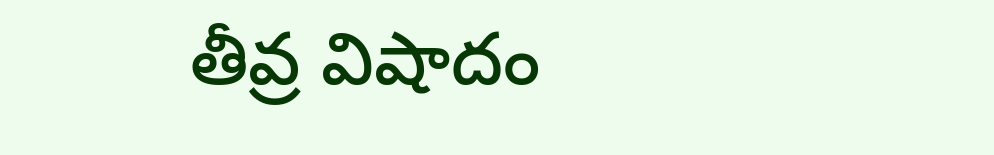తీవ్ర విషాదం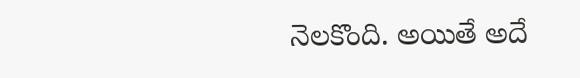నెలకొంది. అయితే అదే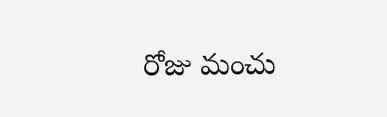రోజు మంచు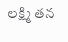లక్ష్మి తన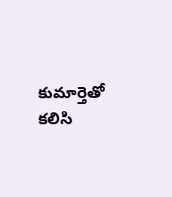కుమార్తెతో కలిసి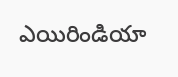ఎయిరిండియా